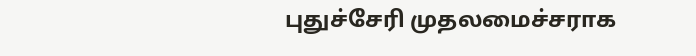புதுச்சேரி முதலமைச்சராக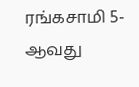ரங்கசாமி 5-ஆவது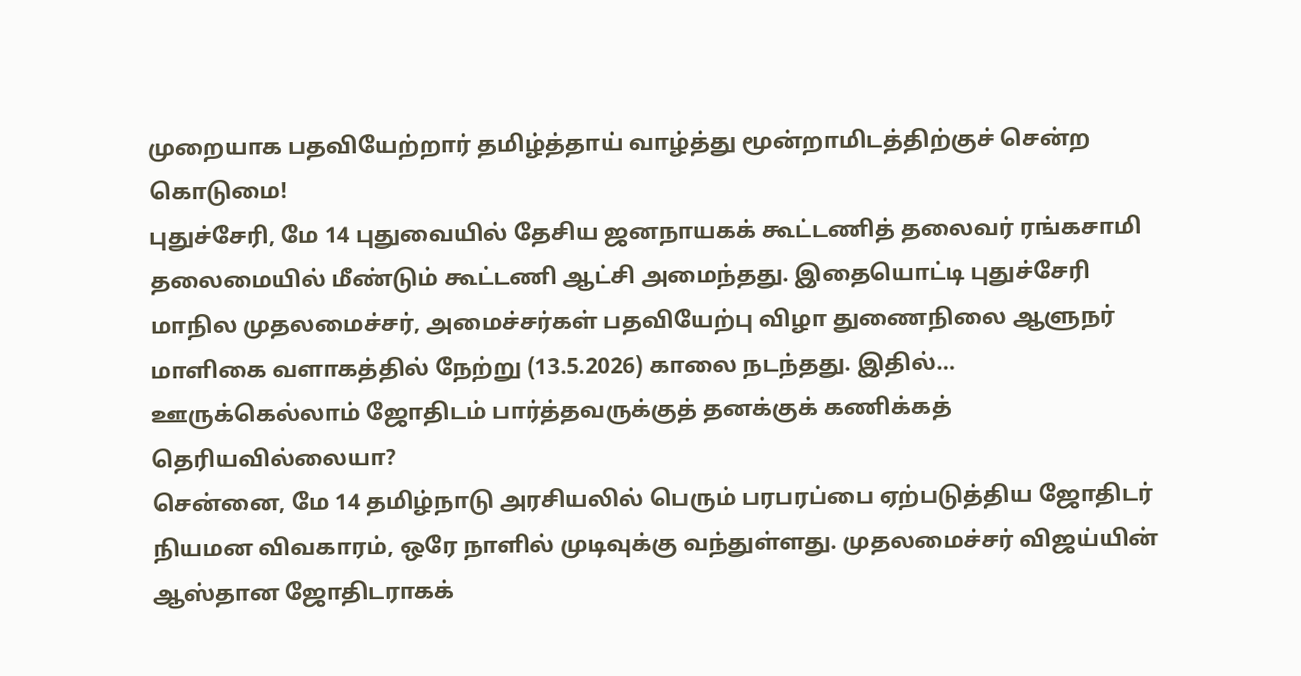முறையாக பதவியேற்றார் தமிழ்த்தாய் வாழ்த்து மூன்றாமிடத்திற்குச் சென்ற கொடுமை!
புதுச்சேரி, மே 14 புதுவையில் தேசிய ஜனநாயகக் கூட்டணித் தலைவர் ரங்கசாமி தலைமையில் மீண்டும் கூட்டணி ஆட்சி அமைந்தது. இதையொட்டி புதுச்சேரி மாநில முதலமைச்சர், அமைச்சர்கள் பதவியேற்பு விழா துணைநிலை ஆளுநர் மாளிகை வளாகத்தில் நேற்று (13.5.2026) காலை நடந்தது. இதில்…
ஊருக்கெல்லாம் ஜோதிடம் பார்த்தவருக்குத் தனக்குக் கணிக்கத் தெரியவில்லையா?
சென்னை, மே 14 தமிழ்நாடு அரசியலில் பெரும் பரபரப்பை ஏற்படுத்திய ஜோதிடர் நியமன விவகாரம், ஒரே நாளில் முடிவுக்கு வந்துள்ளது. முதலமைச்சர் விஜய்யின் ஆஸ்தான ஜோதிடராகக்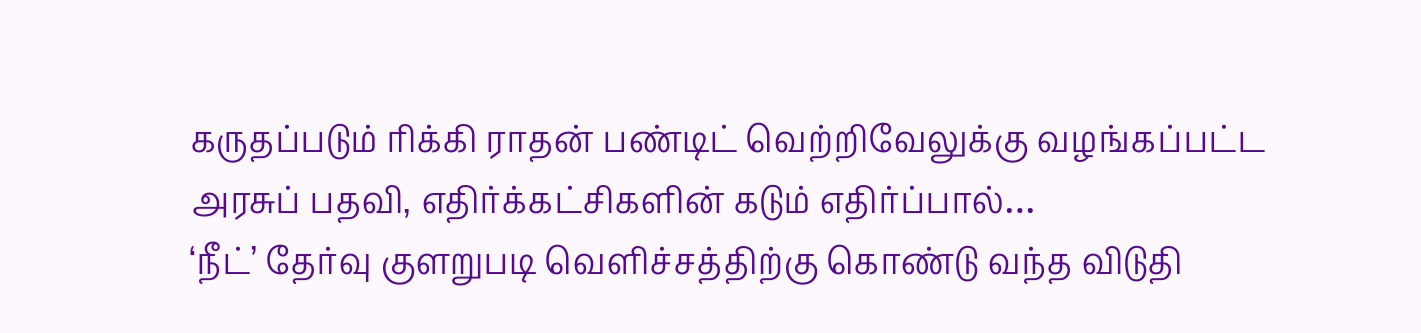கருதப்படும் ரிக்கி ராதன் பண்டிட் வெற்றிவேலுக்கு வழங்கப்பட்ட அரசுப் பதவி, எதிர்க்கட்சிகளின் கடும் எதிர்ப்பால்…
‘நீட்’ தேர்வு குளறுபடி வெளிச்சத்திற்கு கொண்டு வந்த விடுதி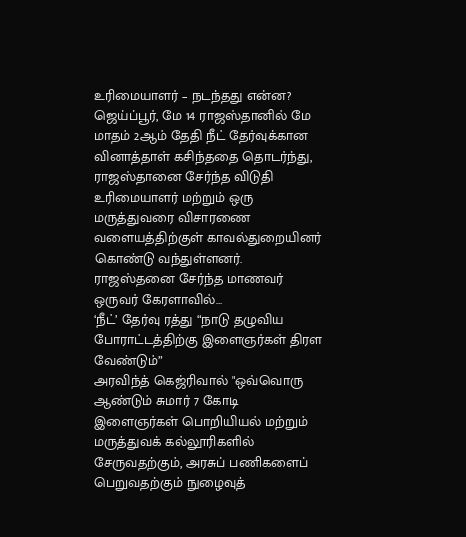உரிமையாளர் – நடந்தது என்ன?
ஜெய்ப்பூர், மே 14 ராஜஸ்தானில் மே மாதம் 2ஆம் தேதி நீட் தேர்வுக்கான வினாத்தாள் கசிந்ததை தொடர்ந்து, ராஜஸ்தானை சேர்ந்த விடுதி உரிமையாளர் மற்றும் ஒரு மருத்துவரை விசாரணை வளையத்திற்குள் காவல்துறையினர் கொண்டு வந்துள்ளனர். ராஜஸ்தனை சேர்ந்த மாணவர் ஒருவர் கேரளாவில்…
‘நீட்’ தேர்வு ரத்து “நாடு தழுவிய போராட்டத்திற்கு இளைஞர்கள் திரள வேண்டும்”
அரவிந்த் கெஜ்ரிவால் "ஒவ்வொரு ஆண்டும் சுமார் 7 கோடி இளைஞர்கள் பொறியியல் மற்றும் மருத்துவக் கல்லூரிகளில் சேருவதற்கும், அரசுப் பணிகளைப் பெறுவதற்கும் நுழைவுத்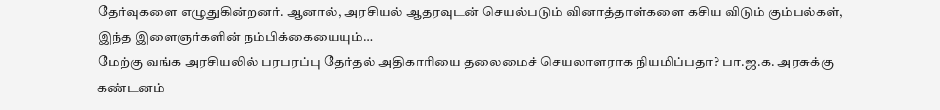தேர்வுகளை எழுதுகின்றனர். ஆனால், அரசியல் ஆதரவுடன் செயல்படும் வினாத்தாள்களை கசிய விடும் கும்பல்கள், இந்த இளைஞர்களின் நம்பிக்கையையும்…
மேற்கு வங்க அரசியலில் பரபரப்பு தேர்தல் அதிகாரியை தலைமைச் செயலாளராக நியமிப்பதா? பா.ஜ.க. அரசுக்கு கண்டனம்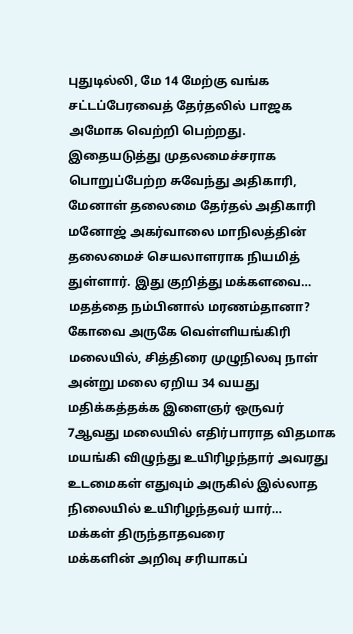புதுடில்லி, மே 14 மேற்கு வங்க சட்டப்பேரவைத் தேர்தலில் பாஜக அமோக வெற்றி பெற்றது. இதையடுத்து முதலமைச்சராக பொறுப்பேற்ற சுவேந்து அதிகாரி, மேனாள் தலைமை தேர்தல் அதிகாரி மனோஜ் அகர்வாலை மாநிலத்தின் தலைமைச் செயலாளராக நியமித் துள்ளார். இது குறித்து மக்களவை…
மதத்தை நம்பினால் மரணம்தானா?
கோவை அருகே வெள்ளியங்கிரி மலையில், சித்திரை முழுநிலவு நாள் அன்று மலை ஏறிய 34 வயது மதிக்கத்தக்க இளைஞர் ஒருவர் 7ஆவது மலையில் எதிர்பாராத விதமாக மயங்கி விழுந்து உயிரிழந்தார் அவரது உடமைகள் எதுவும் அருகில் இல்லாத நிலையில் உயிரிழந்தவர் யார்…
மக்கள் திருந்தாதவரை
மக்களின் அறிவு சரியாகப்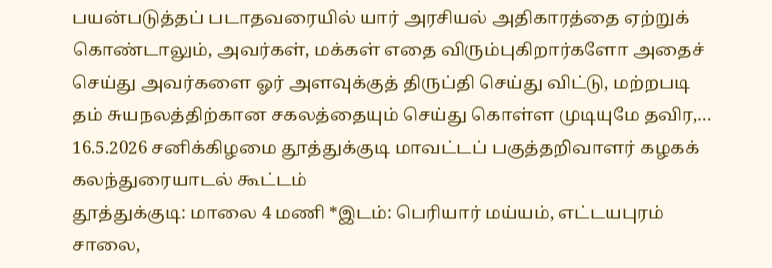பயன்படுத்தப் படாதவரையில் யார் அரசியல் அதிகாரத்தை ஏற்றுக் கொண்டாலும், அவர்கள், மக்கள் எதை விரும்புகிறார்களோ அதைச் செய்து அவர்களை ஓர் அளவுக்குத் திருப்தி செய்து விட்டு, மற்றபடி தம் சுயநலத்திற்கான சகலத்தையும் செய்து கொள்ள முடியுமே தவிர,…
16.5.2026 சனிக்கிழமை தூத்துக்குடி மாவட்டப் பகுத்தறிவாளர் கழகக் கலந்துரையாடல் கூட்டம்
தூத்துக்குடி: மாலை 4 மணி *இடம்: பெரியார் மய்யம், எட்டயபுரம் சாலை,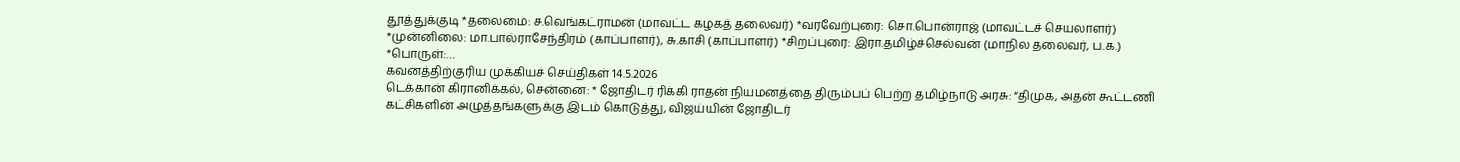தூத்துக்குடி *தலைமை: ச.வெங்கட்ராமன் (மாவட்ட கழகத் தலைவர்) *வரவேற்புரை: சொ.பொன்ராஜ் (மாவட்டச் செயலாளர்) *முன்னிலை: மா.பால்ராசேந்திரம் (காப்பாளர்), சு.காசி (காப்பாளர்) *சிறப்புரை: இரா.தமிழ்ச்செல்வன் (மாநில தலைவர், ப.க.) *பொருள்:…
கவனத்திற்குரிய முக்கியச் செய்திகள் 14.5.2026
டெக்கான் கிரானிக்கல், சென்னை: * ஜோதிடர் ரிக்கி ராதன் நியமனத்தை திரும்பப் பெற்ற தமிழ்நாடு அரசு: “திமுக, அதன் கூட்டணி கட்சிகளின் அழுத்தங்களுக்கு இடம் கொடுத்து, விஜய்யின் ஜோதிடர்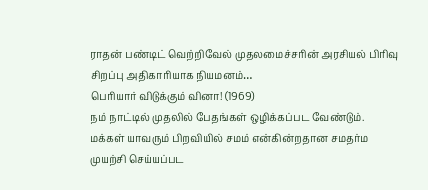ராதன் பண்டிட் வெற்றிவேல் முதலமைச்சரின் அரசியல் பிரிவு சிறப்பு அதிகாரியாக நியமனம்…
பெரியார் விடுக்கும் வினா! (1969)
நம் நாட்டில் முதலில் பேதங்கள் ஒழிக்கப்பட வேண்டும். மக்கள் யாவரும் பிறவியில் சமம் என்கின்றதான சமதர்ம முயற்சி செய்யப்பட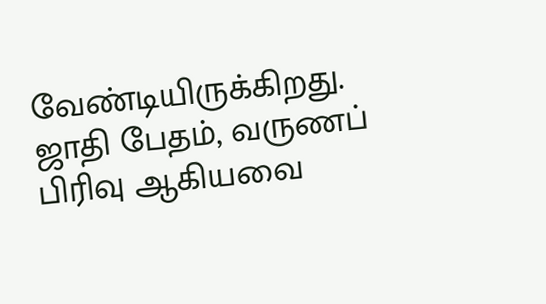வேண்டியிருக்கிறது. ஜாதி பேதம், வருணப் பிரிவு ஆகியவை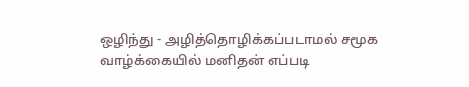ஒழிந்து - அழித்தொழிக்கப்படாமல் சமூக வாழ்க்கையில் மனிதன் எப்படி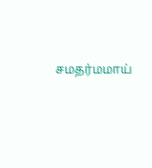சமதர்மமாய்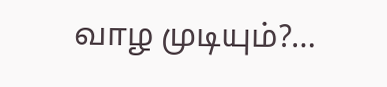வாழ முடியும்?…